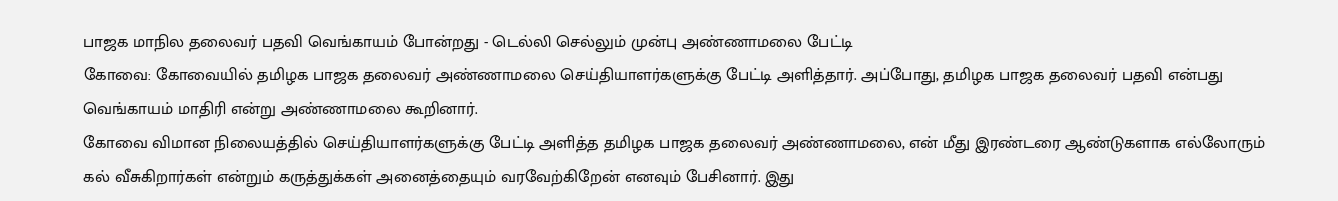பாஜக மாநில தலைவர் பதவி வெங்காயம் போன்றது - டெல்லி செல்லும் முன்பு அண்ணாமலை பேட்டி
கோவை: கோவையில் தமிழக பாஜக தலைவர் அண்ணாமலை செய்தியாளர்களுக்கு பேட்டி அளித்தார். அப்போது, தமிழக பாஜக தலைவர் பதவி என்பது வெங்காயம் மாதிரி என்று அண்ணாமலை கூறினார்.
கோவை விமான நிலையத்தில் செய்தியாளர்களுக்கு பேட்டி அளித்த தமிழக பாஜக தலைவர் அண்ணாமலை, என் மீது இரண்டரை ஆண்டுகளாக எல்லோரும் கல் வீசுகிறார்கள் என்றும் கருத்துக்கள் அனைத்தையும் வரவேற்கிறேன் எனவும் பேசினார். இது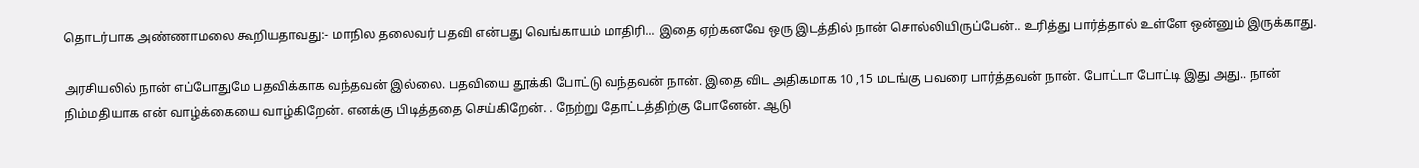தொடர்பாக அண்ணாமலை கூறியதாவது:- மாநில தலைவர் பதவி என்பது வெங்காயம் மாதிரி... இதை ஏற்கனவே ஒரு இடத்தில் நான் சொல்லியிருப்பேன்.. உரித்து பார்த்தால் உள்ளே ஒன்னும் இருக்காது.

அரசியலில் நான் எப்போதுமே பதவிக்காக வந்தவன் இல்லை. பதவியை தூக்கி போட்டு வந்தவன் நான். இதை விட அதிகமாக 10 ,15 மடங்கு பவரை பார்த்தவன் நான். போட்டா போட்டி இது அது.. நான் நிம்மதியாக என் வாழ்க்கையை வாழ்கிறேன். எனக்கு பிடித்ததை செய்கிறேன். . நேற்று தோட்டத்திற்கு போனேன். ஆடு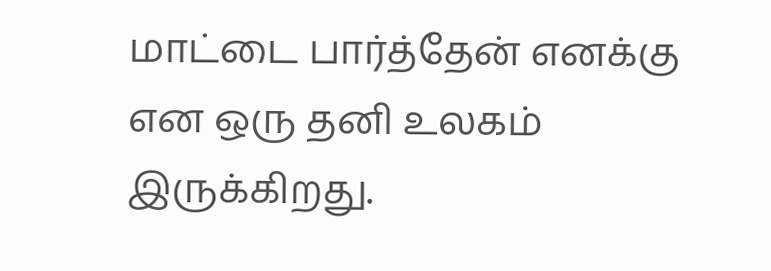மாட்டை பார்த்தேன் எனக்கு என ஒரு தனி உலகம் இருக்கிறது.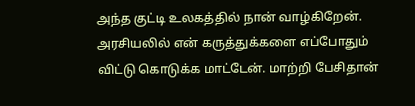அந்த குட்டி உலகத்தில் நான் வாழ்கிறேன்.
அரசியலில் என் கருத்துக்களை எப்போதும் விட்டு கொடுக்க மாட்டேன். மாற்றி பேசிதான்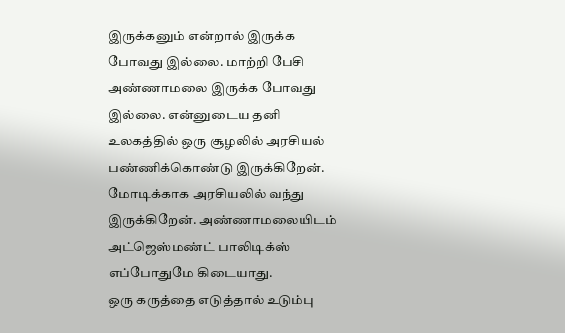இருக்கனும் என்றால் இருக்க போவது இல்லை. மாற்றி பேசி அண்ணாமலை இருக்க போவது இல்லை. என்னுடைய தனி உலகத்தில் ஒரு சூழலில் அரசியல் பண்ணிக்கொண்டு இருக்கிறேன். மோடிக்காக அரசியலில் வந்து இருக்கிறேன். அண்ணாமலையிடம் அட்ஜெஸ்மண்ட் பாலிடிக்ஸ் எப்போதுமே கிடையாது.
ஒரு கருத்தை எடுத்தால் உடும்பு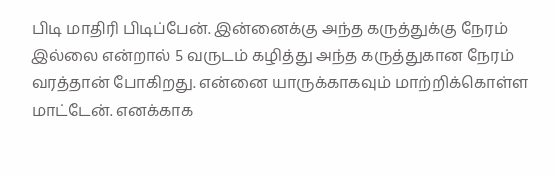பிடி மாதிரி பிடிப்பேன். இன்னைக்கு அந்த கருத்துக்கு நேரம் இல்லை என்றால் 5 வருடம் கழித்து அந்த கருத்துகான நேரம் வரத்தான் போகிறது. என்னை யாருக்காகவும் மாற்றிக்கொள்ள மாட்டேன். எனக்காக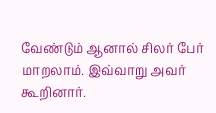வேண்டும் ஆனால் சிலர் பேர் மாறலாம். இவ்வாறு அவர் கூறினார்.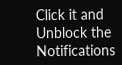Click it and Unblock the Notifications